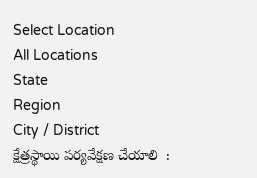Select Location
All Locations
State
Region
City / District
క్షేత్రస్థాయి పర్యవేక్షణ చేయాలి  :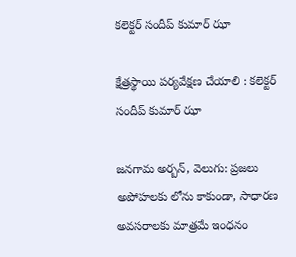కలెక్టర్ సందీప్ కుమార్ ఝా

క్షేత్రస్థాయి పర్యవేక్షణ చేయాలి : కలెక్టర్ సందీప్ కుమార్ ఝా

జనగామ అర్బన్, వెలుగు: ప్రజలు అపోహలకు లోను కాకుండా, సాధారణ అవసరాలకు మాత్రమే ఇంధనం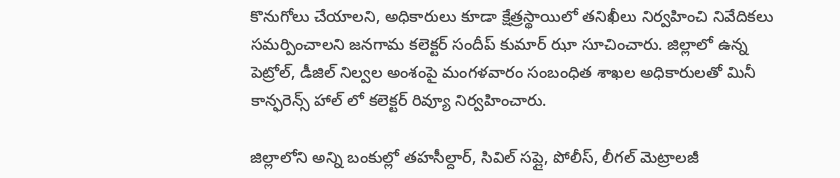కొనుగోలు చేయాలని, అధికారులు కూడా క్షేత్రస్థాయిలో తనిఖీలు నిర్వహించి నివేదికలు సమర్పించాలని జనగామ కలెక్టర్ సందీప్ కుమార్ ఝా సూచించారు. జిల్లాలో ఉన్న పెట్రోల్, డీజిల్ నిల్వల అంశంపై మంగళవారం సంబంధిత శాఖల అధికారులతో మినీ కాన్ఫరెన్స్ హాల్ లో కలెక్టర్ రివ్యూ నిర్వహించారు.

జిల్లాలోని అన్ని బంకుల్లో తహసీల్దార్, సివిల్ సప్లై, పోలీస్, లీగల్ మెట్రాలజీ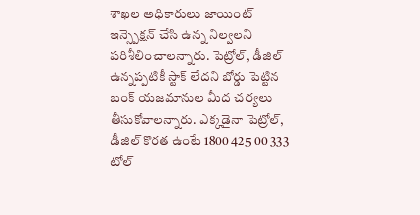శాఖల అధికారులు జాయింట్ ఇన్స్పెక్షన్ చేసి ఉన్న నిల్వలని పరిశీలించాలన్నారు. పెట్రోల్, డీజిల్ ఉన్నప్పటికీ స్టాక్ లేదని బోర్డు పెట్టిన బంక్ యజమానుల మీద చర్యలు తీసుకోవాలన్నారు. ఎక్కడైనా పెట్రోల్, డీజిల్ కొరత ఉంటే 1800 425 00 333 టోల్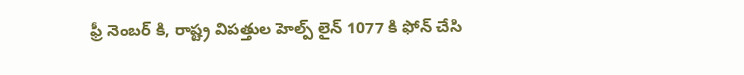ఫ్రీ నెంబర్ కి, రాష్ట్ర విపత్తుల హెల్ప్ లైన్ 1077 కి ఫోన్ చేసి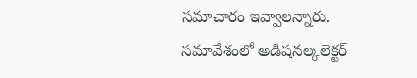సమాచారం ఇవ్వాలన్నారు. సమావేశంలో అడిషనల్కలెక్టర్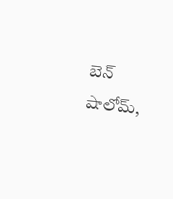బెన్ షాలోమ్,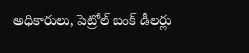అధికారులు, పెట్రోల్ బంక్ డీలర్లు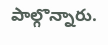పాల్గొన్నారు.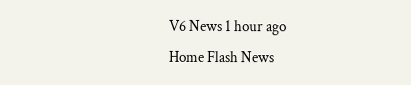V6 News 1 hour ago
Home Flash News